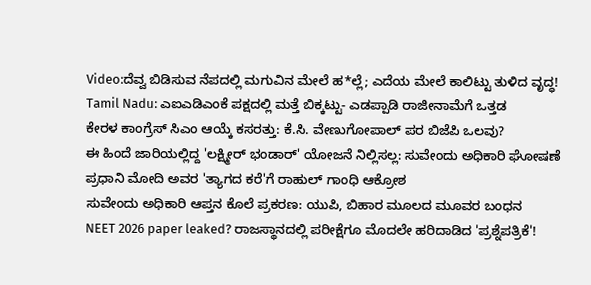Video:ದೆವ್ವ ಬಿಡಿಸುವ ನೆಪದಲ್ಲಿ ಮಗುವಿನ ಮೇಲೆ ಹ*ಲ್ಲೆ; ಎದೆಯ ಮೇಲೆ ಕಾಲಿಟ್ಟು ತುಳಿದ ವೃದ್ಧ!
Tamil Nadu: ಎಐಎಡಿಎಂಕೆ ಪಕ್ಷದಲ್ಲಿ ಮತ್ತೆ ಬಿಕ್ಕಟ್ಟು- ಎಡಪ್ಪಾಡಿ ರಾಜೀನಾಮೆಗೆ ಒತ್ತಡ
ಕೇರಳ ಕಾಂಗ್ರೆಸ್ ಸಿಎಂ ಆಯ್ಕೆ ಕಸರತ್ತು: ಕೆ.ಸಿ. ವೇಣುಗೋಪಾಲ್ ಪರ ಬಿಜೆಪಿ ಒಲವು?
ಈ ಹಿಂದೆ ಜಾರಿಯಲ್ಲಿದ್ದ 'ಲಕ್ಷ್ಮೀರ್ ಭಂಡಾರ್' ಯೋಜನೆ ನಿಲ್ಲಿಸಲ್ಲ: ಸುವೇಂದು ಅಧಿಕಾರಿ ಘೋಷಣೆ
ಪ್ರಧಾನಿ ಮೋದಿ ಅವರ 'ತ್ಯಾಗದ ಕರೆ'ಗೆ ರಾಹುಲ್ ಗಾಂಧಿ ಆಕ್ರೋಶ
ಸುವೇಂದು ಅಧಿಕಾರಿ ಆಪ್ತನ ಕೊಲೆ ಪ್ರಕರಣ: ಯುಪಿ, ಬಿಹಾರ ಮೂಲದ ಮೂವರ ಬಂಧನ
NEET 2026 paper leaked? ರಾಜಸ್ಥಾನದಲ್ಲಿ ಪರೀಕ್ಷೆಗೂ ಮೊದಲೇ ಹರಿದಾಡಿದ 'ಪ್ರಶ್ನೆಪತ್ರಿಕೆ'!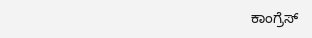ಕಾಂಗ್ರೆಸ್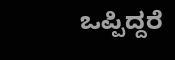ಒಪ್ಪಿದ್ದರೆ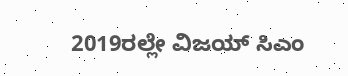2019ರಲ್ಲೇ ವಿಜಯ್ ಸಿಎಂ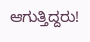ಆಗುತ್ತಿದ್ದರು!